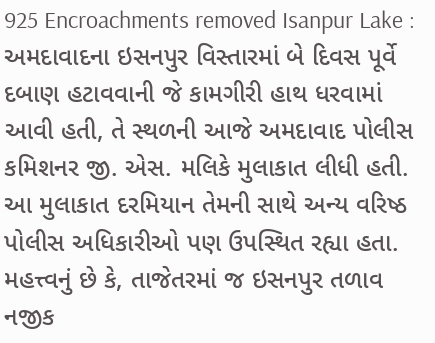925 Encroachments removed Isanpur Lake : અમદાવાદના ઇસનપુર વિસ્તારમાં બે દિવસ પૂર્વે દબાણ હટાવવાની જે કામગીરી હાથ ધરવામાં આવી હતી, તે સ્થળની આજે અમદાવાદ પોલીસ કમિશનર જી. એસ. મલિકે મુલાકાત લીધી હતી. આ મુલાકાત દરમિયાન તેમની સાથે અન્ય વરિષ્ઠ પોલીસ અધિકારીઓ પણ ઉપસ્થિત રહ્યા હતા. મહત્ત્વનું છે કે, તાજેતરમાં જ ઇસનપુર તળાવ નજીક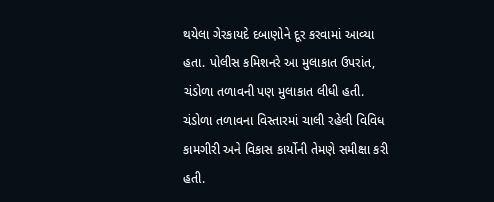થયેલા ગેરકાયદે દબાણોને દૂર કરવામાં આવ્યા હતા. પોલીસ કમિશનરે આ મુલાકાત ઉપરાંત, ચંડોળા તળાવની પણ મુલાકાત લીધી હતી. ચંડોળા તળાવના વિસ્તારમાં ચાલી રહેલી વિવિધ કામગીરી અને વિકાસ કાર્યોની તેમણે સમીક્ષા કરી હતી.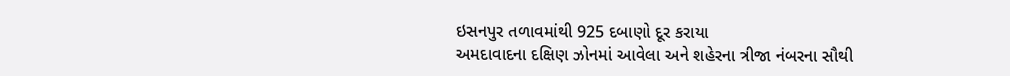ઇસનપુર તળાવમાંથી 925 દબાણો દૂર કરાયા
અમદાવાદના દક્ષિણ ઝોનમાં આવેલા અને શહેરના ત્રીજા નંબરના સૌથી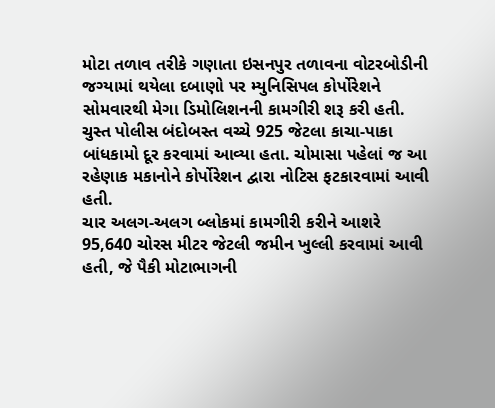મોટા તળાવ તરીકે ગણાતા ઇસનપુર તળાવના વોટરબોડીની જગ્યામાં થયેલા દબાણો પર મ્યુનિસિપલ કોર્પોરેશને સોમવારથી મેગા ડિમોલિશનની કામગીરી શરૂ કરી હતી. ચુસ્ત પોલીસ બંદોબસ્ત વચ્ચે 925 જેટલા કાચા-પાકા બાંધકામો દૂર કરવામાં આવ્યા હતા. ચોમાસા પહેલાં જ આ રહેણાક મકાનોને કોર્પોરેશન દ્વારા નોટિસ ફટકારવામાં આવી હતી.
ચાર અલગ-અલગ બ્લોકમાં કામગીરી કરીને આશરે 95,640 ચોરસ મીટર જેટલી જમીન ખુલ્લી કરવામાં આવી હતી, જે પૈકી મોટાભાગની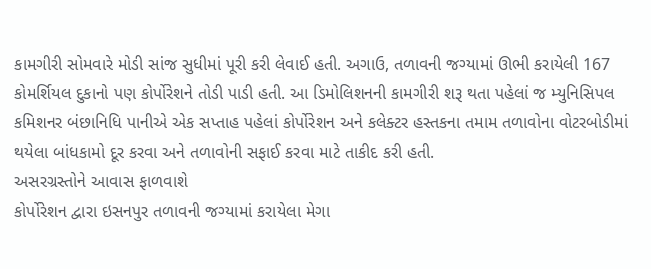કામગીરી સોમવારે મોડી સાંજ સુધીમાં પૂરી કરી લેવાઈ હતી. અગાઉ, તળાવની જગ્યામાં ઊભી કરાયેલી 167 કોમર્શિયલ દુકાનો પણ કોર્પોરેશને તોડી પાડી હતી. આ ડિમોલિશનની કામગીરી શરૂ થતા પહેલાં જ મ્યુનિસિપલ કમિશનર બંછાનિધિ પાનીએ એક સપ્તાહ પહેલાં કોર્પોરેશન અને કલેક્ટર હસ્તકના તમામ તળાવોના વોટરબોડીમાં થયેલા બાંધકામો દૂર કરવા અને તળાવોની સફાઈ કરવા માટે તાકીદ કરી હતી.
અસરગ્રસ્તોને આવાસ ફાળવાશે
કોર્પોરેશન દ્વારા ઇસનપુર તળાવની જગ્યામાં કરાયેલા મેગા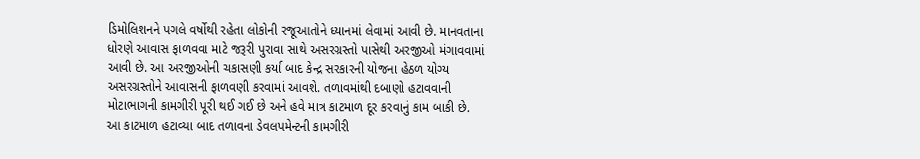ડિમોલિશનને પગલે વર્ષોથી રહેતા લોકોની રજૂઆતોને ધ્યાનમાં લેવામાં આવી છે. માનવતાના ધોરણે આવાસ ફાળવવા માટે જરૂરી પુરાવા સાથે અસરગ્રસ્તો પાસેથી અરજીઓ મંગાવવામાં આવી છે. આ અરજીઓની ચકાસણી કર્યા બાદ કેન્દ્ર સરકારની યોજના હેઠળ યોગ્ય અસરગ્રસ્તોને આવાસની ફાળવણી કરવામાં આવશે. તળાવમાંથી દબાણો હટાવવાની મોટાભાગની કામગીરી પૂરી થઈ ગઈ છે અને હવે માત્ર કાટમાળ દૂર કરવાનું કામ બાકી છે.
આ કાટમાળ હટાવ્યા બાદ તળાવના ડેવલપમેન્ટની કામગીરી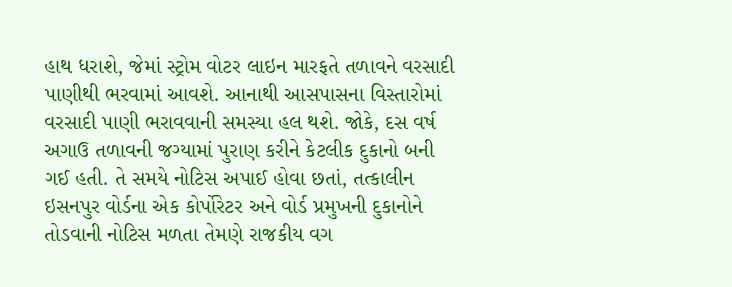હાથ ધરાશે, જેમાં સ્ટ્રોમ વોટર લાઇન મારફતે તળાવને વરસાદી પાણીથી ભરવામાં આવશે. આનાથી આસપાસના વિસ્તારોમાં વરસાદી પાણી ભરાવવાની સમસ્યા હલ થશે. જોકે, દસ વર્ષ અગાઉ તળાવની જગ્યામાં પુરાણ કરીને કેટલીક દુકાનો બની ગઈ હતી. તે સમયે નોટિસ અપાઈ હોવા છતાં, તત્કાલીન ઇસનપુર વોર્ડના એક કોર્પોરેટર અને વોર્ડ પ્રમુખની દુકાનોને તોડવાની નોટિસ મળતા તેમણે રાજકીય વગ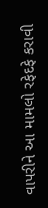વાપરીને આ મામલો રફેદફે કરાવી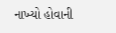નાખ્યો હોવાની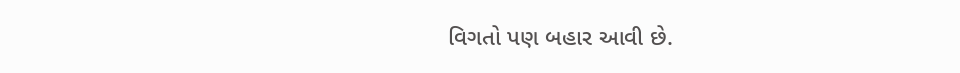વિગતો પણ બહાર આવી છે.